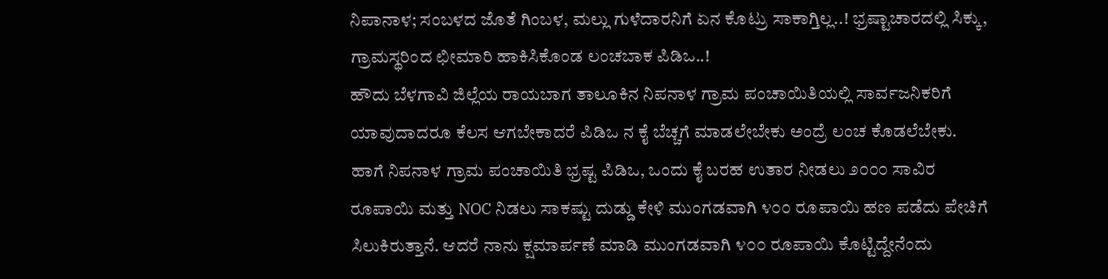ನಿಪಾನಾಳ; ಸಂಬಳದ ಜೊತೆ ಗಿಂಬಳ, ಮಲ್ಲು ಗುಳೆದಾರನಿಗೆ ಏನ ಕೊಟ್ರು ಸಾಕಾಗ್ತಿಲ್ಲ..! ಭ್ರಷ್ಟಾಚಾರದಲ್ಲಿ ಸಿಕ್ಕು, ಗ್ರಾಮಸ್ಥರಿಂದ ಛೀಮಾರಿ ಹಾಕಿಸಿಕೊಂಡ ಲಂಚಬಾಕ ಪಿಡಿಒ..!
ಹೌದು ಬೆಳಗಾವಿ ಜಿಲ್ಲೆಯ ರಾಯಬಾಗ ತಾಲೂಕಿನ ನಿಪನಾಳ ಗ್ರಾಮ ಪಂಚಾಯಿತಿಯಲ್ಲಿ ಸಾರ್ವಜನಿಕರಿಗೆ ಯಾವುದಾದರೂ ಕೆಲಸ ಆಗಬೇಕಾದರೆ ಪಿಡಿಒ ನ ಕೈ ಬೆಚ್ಚಗೆ ಮಾಡಲೇಬೇಕು ಅಂದ್ರೆ ಲಂಚ ಕೊಡಲೆಬೇಕು.
ಹಾಗೆ ನಿಪನಾಳ ಗ್ರಾಮ ಪಂಚಾಯಿತಿ ಭ್ರಷ್ಟ ಪಿಡಿಒ, ಒಂದು ಕೈ ಬರಹ ಉತಾರ ನೀಡಲು ೨೦೦೦ ಸಾವಿರ ರೂಪಾಯಿ ಮತ್ತು NOC ನಿಡಲು ಸಾಕಷ್ಟು ದುಡ್ಡು ಕೇಳಿ ಮುಂಗಡವಾಗಿ ೪೦೦ ರೂಪಾಯಿ ಹಣ ಪಡೆದು ಪೇಚಿಗೆ ಸಿಲುಕಿರುತ್ತಾನೆ. ಆದರೆ ನಾನು ಕ್ಷಮಾರ್ಪಣೆ ಮಾಡಿ ಮುಂಗಡವಾಗಿ ೪೦೦ ರೂಪಾಯಿ ಕೊಟ್ಟಿದ್ದೇನೆಂದು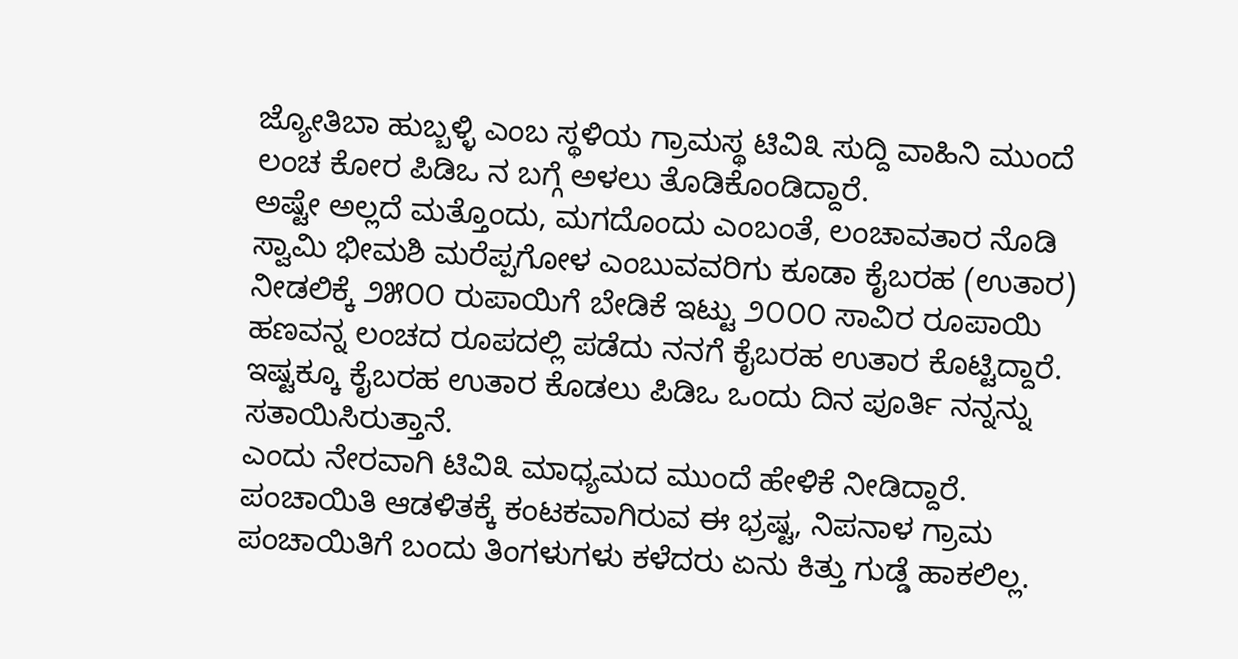ಜ್ಯೋತಿಬಾ ಹುಬ್ಬಳ್ಳಿ ಎಂಬ ಸ್ಥಳಿಯ ಗ್ರಾಮಸ್ಥ ಟಿವಿ೩ ಸುದ್ದಿ ವಾಹಿನಿ ಮುಂದೆ ಲಂಚ ಕೋರ ಪಿಡಿಒ ನ ಬಗ್ಗೆ ಅಳಲು ತೊಡಿಕೊಂಡಿದ್ದಾರೆ.
ಅಷ್ಟೇ ಅಲ್ಲದೆ ಮತ್ತೊಂದು, ಮಗದೊಂದು ಎಂಬಂತೆ, ಲಂಚಾವತಾರ ನೊಡಿ ಸ್ವಾಮಿ ಭೀಮಶಿ ಮರೆಪ್ಪಗೋಳ ಎಂಬುವವರಿಗು ಕೂಡಾ ಕೈಬರಹ (ಉತಾರ) ನೀಡಲಿಕ್ಕೆ ೨೫೦೦ ರುಪಾಯಿಗೆ ಬೇಡಿಕೆ ಇಟ್ಟು ೨೦೦೦ ಸಾವಿರ ರೂಪಾಯಿ ಹಣವನ್ನ ಲಂಚದ ರೂಪದಲ್ಲಿ ಪಡೆದು ನನಗೆ ಕೈಬರಹ ಉತಾರ ಕೊಟ್ಟಿದ್ದಾರೆ.
ಇಷ್ಟಕ್ಕೂ ಕೈಬರಹ ಉತಾರ ಕೊಡಲು ಪಿಡಿಒ ಒಂದು ದಿನ ಪೂರ್ತಿ ನನ್ನನ್ನು ಸತಾಯಿಸಿರುತ್ತಾನೆ.
ಎಂದು ನೇರವಾಗಿ ಟಿವಿ೩ ಮಾಧ್ಯಮದ ಮುಂದೆ ಹೇಳಿಕೆ ನೀಡಿದ್ದಾರೆ. ಪಂಚಾಯಿತಿ ಆಡಳಿತಕ್ಕೆ ಕಂಟಕವಾಗಿರುವ ಈ ಭ್ರಷ್ಟ, ನಿಪನಾಳ ಗ್ರಾಮ ಪಂಚಾಯಿತಿಗೆ ಬಂದು ತಿಂಗಳುಗಳು ಕಳೆದರು ಏನು ಕಿತ್ತು ಗುಡ್ಡೆ ಹಾಕಲಿಲ್ಲ.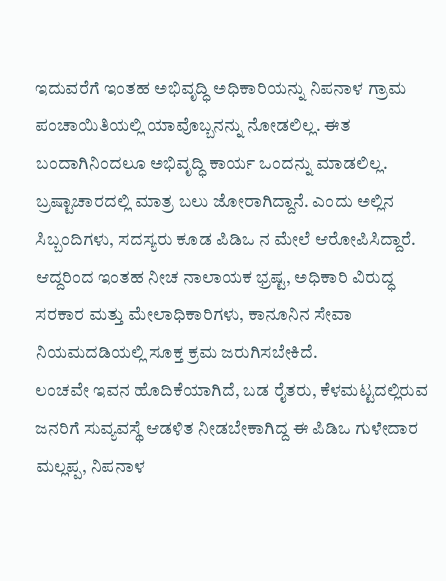ಇದುವರೆಗೆ ಇಂತಹ ಅಭಿವೃದ್ಧಿ ಅಧಿಕಾರಿಯನ್ನು ನಿಪನಾಳ ಗ್ರಾಮ ಪಂಚಾಯಿತಿಯಲ್ಲಿ ಯಾವೊಬ್ಬನನ್ನು ನೋಡಲಿಲ್ಲ. ಈತ ಬಂದಾಗಿನಿಂದಲೂ ಅಭಿವೃದ್ಧಿ ಕಾರ್ಯ ಒಂದನ್ನು ಮಾಡಲಿಲ್ಲ. ಬ್ರಷ್ಟಾಚಾರದಲ್ಲಿ ಮಾತ್ರ ಬಲು ಜೋರಾಗಿದ್ದಾನೆ. ಎಂದು ಅಲ್ಲಿನ ಸಿಬ್ಬಂದಿಗಳು, ಸದಸ್ಯರು ಕೂಡ ಪಿಡಿಒ ನ ಮೇಲೆ ಆರೋಪಿಸಿದ್ದಾರೆ.
ಆದ್ದರಿಂದ ಇಂತಹ ನೀಚ ನಾಲಾಯಕ ಭ್ರಷ್ಟ, ಅಧಿಕಾರಿ ವಿರುದ್ಧ ಸರಕಾರ ಮತ್ತು ಮೇಲಾಧಿಕಾರಿಗಳು, ಕಾನೂನಿನ ಸೇವಾ ನಿಯಮದಡಿಯಲ್ಲಿ ಸೂಕ್ತ ಕ್ರಮ ಜರುಗಿಸಬೇಕಿದೆ.
ಲಂಚವೇ ಇವನ ಹೊದಿಕೆಯಾಗಿದೆ, ಬಡ ರೈತರು, ಕೆಳಮಟ್ಟದಲ್ಲಿರುವ ಜನರಿಗೆ ಸುವ್ಯವಸ್ಥೆ ಆಡಳಿತ ನೀಡಬೇಕಾಗಿದ್ದ ಈ ಪಿಡಿಒ ಗುಳೇದಾರ ಮಲ್ಲಪ್ಪ, ನಿಪನಾಳ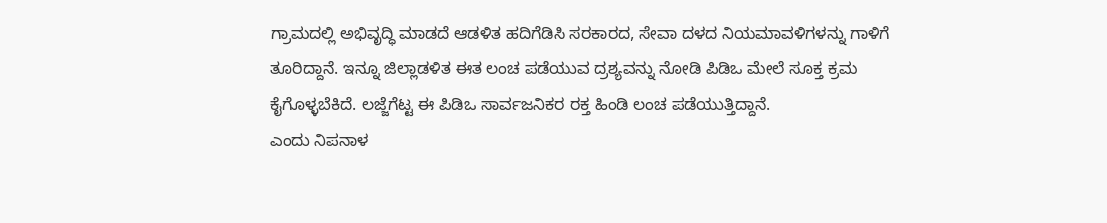ಗ್ರಾಮದಲ್ಲಿ ಅಭಿವೃದ್ಧಿ ಮಾಡದೆ ಆಡಳಿತ ಹದಿಗೆಡಿಸಿ ಸರಕಾರದ, ಸೇವಾ ದಳದ ನಿಯಮಾವಳಿಗಳನ್ನು ಗಾಳಿಗೆ ತೂರಿದ್ದಾನೆ. ಇನ್ನೂ ಜಿಲ್ಲಾಡಳಿತ ಈತ ಲಂಚ ಪಡೆಯುವ ದ್ರಶ್ಯವನ್ನು ನೋಡಿ ಪಿಡಿಒ ಮೇಲೆ ಸೂಕ್ತ ಕ್ರಮ ಕೈಗೊಳ್ಳಬೆಕಿದೆ. ಲಜ್ಜೆಗೆಟ್ಟ ಈ ಪಿಡಿಒ ಸಾರ್ವಜನಿಕರ ರಕ್ತ ಹಿಂಡಿ ಲಂಚ ಪಡೆಯುತ್ತಿದ್ದಾನೆ.
ಎಂದು ನಿಪನಾಳ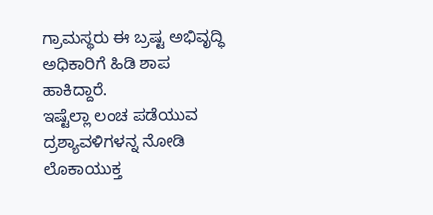ಗ್ರಾಮಸ್ಥರು ಈ ಬ್ರಷ್ಟ ಅಭಿವೃದ್ಧಿ ಅಧಿಕಾರಿಗೆ ಹಿಡಿ ಶಾಪ ಹಾಕಿದ್ದಾರೆ.
ಇಷ್ಟೆಲ್ಲಾ ಲಂಚ ಪಡೆಯುವ ದ್ರಶ್ಯಾವಳಿಗಳನ್ನ ನೋಡಿ ಲೊಕಾಯುಕ್ತ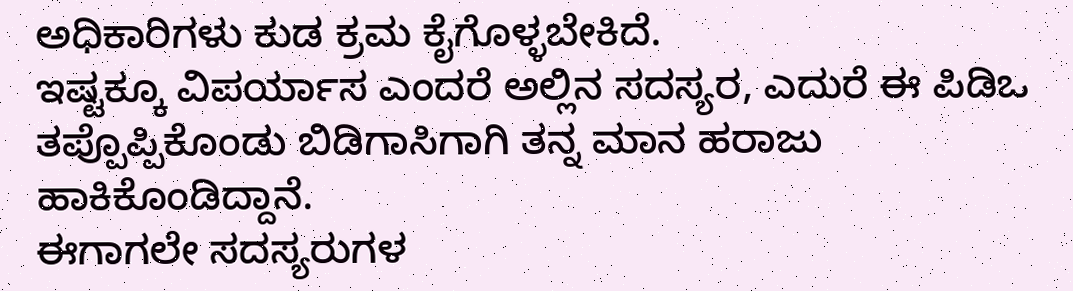ಅಧಿಕಾರಿಗಳು ಕುಡ ಕ್ರಮ ಕೈಗೊಳ್ಳಬೇಕಿದೆ.
ಇಷ್ಟಕ್ಕೂ ವಿಪರ್ಯಾಸ ಎಂದರೆ ಅಲ್ಲಿನ ಸದಸ್ಯರ, ಎದುರೆ ಈ ಪಿಡಿಒ ತಪ್ಪೊಪ್ಪಿಕೊಂಡು ಬಿಡಿಗಾಸಿಗಾಗಿ ತನ್ನ ಮಾನ ಹರಾಜು ಹಾಕಿಕೊಂಡಿದ್ದಾನೆ.
ಈಗಾಗಲೇ ಸದಸ್ಯರುಗಳ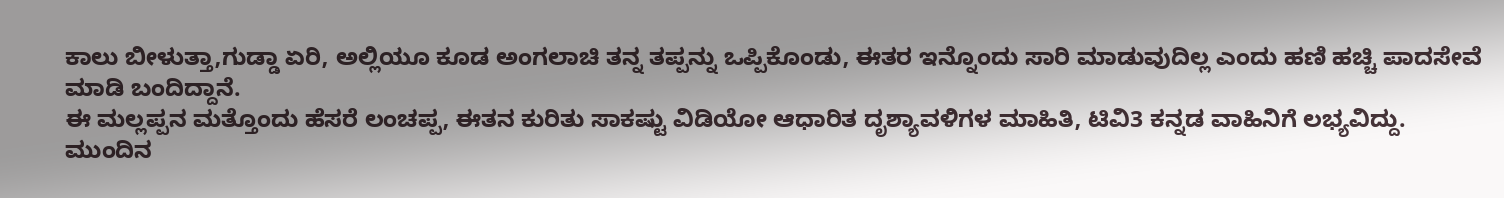ಕಾಲು ಬೀಳುತ್ತಾ,ಗುಡ್ಡಾ ಏರಿ, ಅಲ್ಲಿಯೂ ಕೂಡ ಅಂಗಲಾಚಿ ತನ್ನ ತಪ್ಪನ್ನು ಒಪ್ಪಿಕೊಂಡು, ಈತರ ಇನ್ನೊಂದು ಸಾರಿ ಮಾಡುವುದಿಲ್ಲ ಎಂದು ಹಣಿ ಹಚ್ಚಿ ಪಾದಸೇವೆ ಮಾಡಿ ಬಂದಿದ್ದಾನೆ.
ಈ ಮಲ್ಲಪ್ಪನ ಮತ್ತೊಂದು ಹೆಸರೆ ಲಂಚಪ್ಪ, ಈತನ ಕುರಿತು ಸಾಕಷ್ಟು ವಿಡಿಯೋ ಆಧಾರಿತ ದೃಶ್ಯಾವಳಿಗಳ ಮಾಹಿತಿ, ಟಿವಿ3 ಕನ್ನಡ ವಾಹಿನಿಗೆ ಲಭ್ಯವಿದ್ದು. ಮುಂದಿನ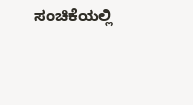ಸಂಚಿಕೆಯಲ್ಲಿ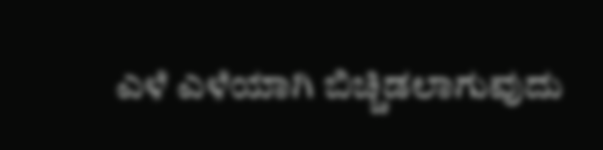ಎಳೆ ಎಳೆಯಾಗಿ ಬಿಚ್ಚಿಡಲಾಗುವುದು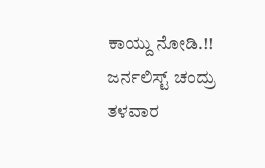ಕಾಯ್ದು ನೋಡಿ.!!
ಜರ್ನಲಿಸ್ಟ್ ಚಂದ್ರು ತಳವಾರ